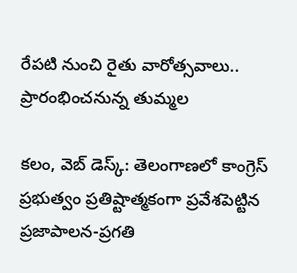రేపటి నుంచి రైతు వారోత్సవాలు.. ప్రారంభించనున్న తుమ్మల

కలం, వెబ్ డెస్క్: తెలంగాణలో కాంగ్రెస్ ప్రభుత్వం ప్రతిష్టాత్మకంగా ప్రవేశపెట్టిన ప్రజాపాలన-ప్రగతి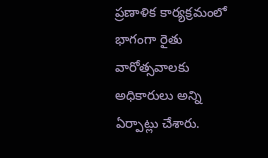ప్రణాళిక కార్యక్రమంలో భాగంగా రైతు వారోత్సవాలకు అధికారులు అన్ని ఏర్పాట్లు చేశారు.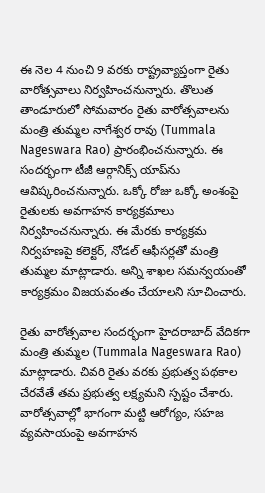ఈ నెల 4 నుంచి 9 వరకు రాష్ట్రవ్యాప్తంగా రైతు వారోత్సవాలు నిర్వహించనున్నారు. తొలుత తాండూరులో సోమవారం రైతు వారోత్సవాలను మంత్రి తుమ్మల నాగేశ్వర రావు (Tummala Nageswara Rao) ప్రారంభించనున్నారు. ఈ సందర్భంగా టీజీ ఆర్గానిక్స్‌ యాప్‌ను ఆవిష్కరించనున్నారు. ఒక్కో రోజు ఒక్కో అంశంపై రైతులకు అవగాహన కార్యక్రమాలు నిర్వహించనున్నారు. ఈ మేరకు కార్యక్రమ నిర్వహణపై కలెక్టర్, నోడల్ ఆఫీసర్లతో మంత్రి తుమ్మల మాట్లాడారు. అన్ని శాఖల సమన్వయంతో కార్యక్రమం విజయవంతం చేయాలని సూచించారు.

రైతు వారోత్సవాల సందర్భంగా హైదరాబాద్ వేదికగా మంత్రి తుమ్మల (Tummala Nageswara Rao) మాట్లాడారు. చివరి రైతు వరకు ప్రభుత్వ పథకాల చేరవేతే తమ ప్రభుత్వ లక్ష్యమని స్పష్టం చేశారు. వారోత్సవాల్లో భాగంగా మట్టి ఆరోగ్యం, సహజ వ్యవసాయంపై అవగాహన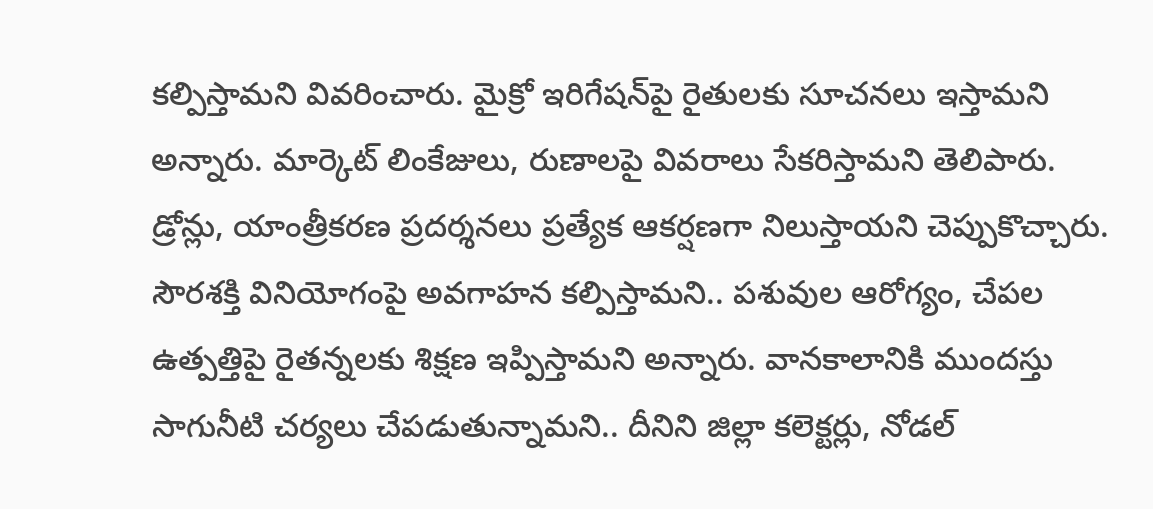కల్పిస్తామని వివరించారు. మైక్రో ఇరిగేషన్‌పై రైతులకు సూచనలు ఇస్తామని అన్నారు. మార్కెట్ లింకేజులు, రుణాలపై వివరాలు సేకరిస్తామని తెలిపారు. డ్రోన్లు, యాంత్రీకరణ ప్రదర్శనలు ప్రత్యేక ఆకర్షణగా నిలుస్తాయని చెప్పుకొచ్చారు. సౌరశక్తి వినియోగంపై అవగాహన కల్పిస్తామని.. పశువుల ఆరోగ్యం, చేపల ఉత్పత్తిపై రైతన్నలకు శిక్షణ ఇప్పిస్తామని అన్నారు. వానకాలానికి ముందస్తు సాగునీటి చర్యలు చేపడుతున్నామని.. దీనిని జిల్లా కలెక్టర్లు, నోడల్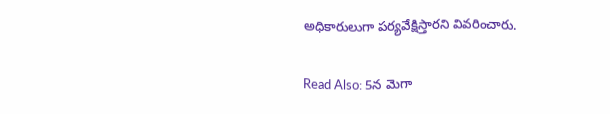అధికారులుగా పర్యవేక్షిస్తారని వివరించారు.

Read Also: 5న మెగా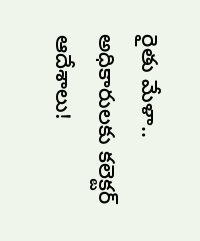రైతు మేళా.. అధికారులకు కలెక్టర్ ఆదేశాలు!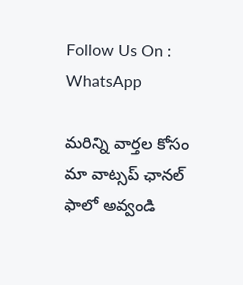Follow Us On : WhatsApp

మ‌రిన్ని వార్త‌ల కోసం మా వాట్స‌ప్ ఛాన‌ల్ ఫాలో అవ్వండి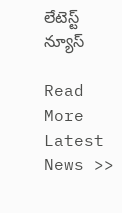లేటెస్ట్ న్యూస్‌

Read More Latest News >>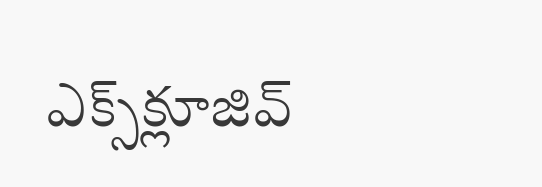ఎక్స్‌క్లూజివ్‌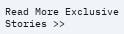Read More Exclusive Stories >>